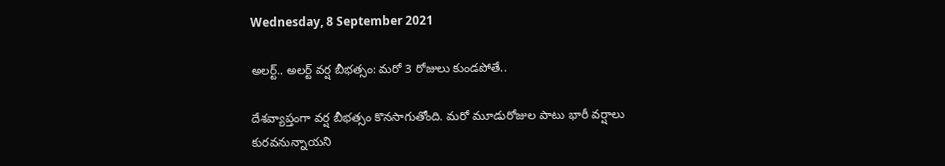Wednesday, 8 September 2021

అలర్ట్.. అలర్ట్ వర్ష బీభత్సం: మరో 3 రోజులు కుండపోతే..

దేశవ్యాప్తంగా వర్ష బీభత్సం కొనసాగుతోంది. మరో మూడురోజుల పాటు భారీ వర్షాలు కురవనున్నాయని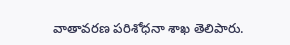వాతావరణ పరిశోధనా శాఖ తెలిపారు.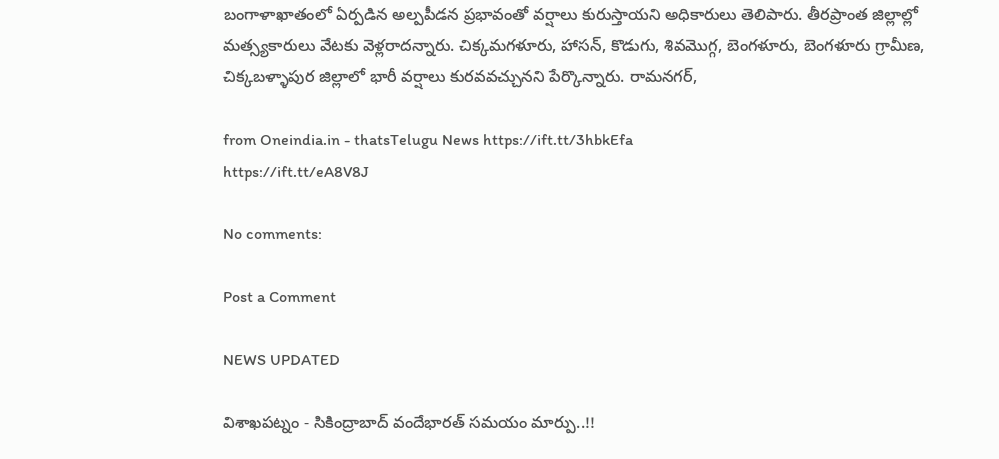బంగాళాఖాతంలో ఏర్పడిన అల్పపీడన ప్రభావంతో వర్షాలు కురుస్తాయని అధికారులు తెలిపారు. తీరప్రాంత జిల్లాల్లో మత్స్యకారులు వేటకు వెళ్లరాదన్నారు. చిక్కమగళూరు, హాసన్‌, కొడుగు, శివమొగ్గ, బెంగళూరు, బెంగళూరు గ్రామీణ, చిక్కబళ్ళాపుర జిల్లాలో భారీ వర్షాలు కురవవచ్చునని పేర్కొన్నారు. రామనగర్‌,

from Oneindia.in - thatsTelugu News https://ift.tt/3hbkEfa
https://ift.tt/eA8V8J

No comments:

Post a Comment

NEWS UPDATED

విశాఖపట్నం - సికింద్రాబాద్ వందేభారత్ సమయం మార్పు..!!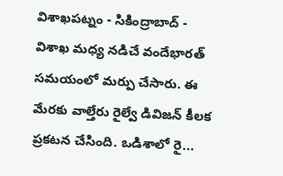విశాఖపట్నం - సికింద్రాబాద్ - విశాఖ మధ్య నడిచే వందేభారత్ సమయంలో మర్పు చేసారు. ఈ మేరకు వాల్తేరు రైల్వే డివిజన్ కీలక ప్రకటన చేసింది. ఒడిశాలో రై...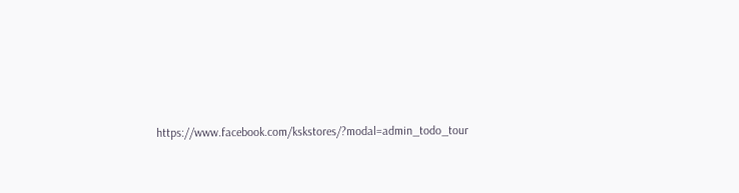https://www.facebook.com/kskstores/?modal=admin_todo_tour